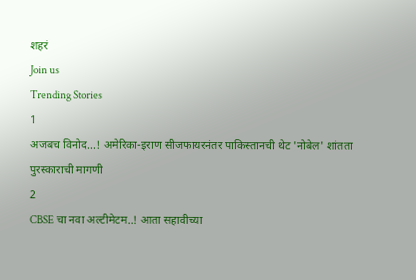शहरं
Join us
Trending Stories
1
अजबच विनोद...! अमेरिका-इराण सीजफायरनंतर पाकिस्तानची थेट 'नोबेल' शांतता पुरस्काराची मागणी
2
CBSE चा नवा अल्टीमेटम..! आता सहावीच्या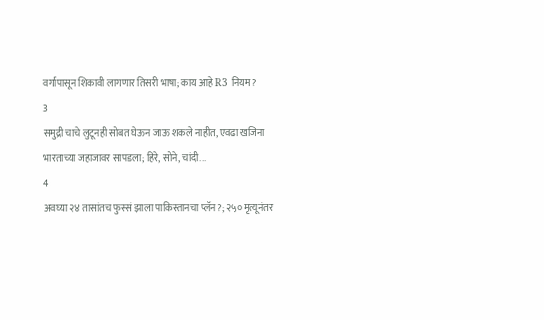वर्गापासून शिकावी लागणार तिसरी भाषा; काय आहे R3 नियम?
3
समुद्री चाचे लुटूनही सोबत घेऊन जाऊ शकले नाहीत, एवढा खजिना भारताच्या जहाजावर सापडला; हिरे, सोने, चांदी...
4
अवघ्या २४ तासांतच फुस्सं झाला पाकिस्तानचा प्लॅन?; २५० मृत्यूनंतर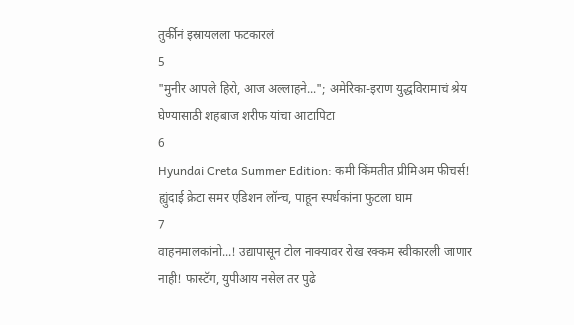तुर्कीनं इस्रायलला फटकारलं
5
"मुनीर आपले हिरो, आज अल्लाहने..."; अमेरिका-इराण युद्धविरामाचं श्रेय घेण्यासाठी शहबाज शरीफ यांचा आटापिटा
6
Hyundai Creta Summer Edition: कमी किंमतीत प्रीमिअम फीचर्स! ह्युंदाई क्रेटा समर एडिशन लॉन्च, पाहून स्पर्धकांना फुटला घाम
7
वाहनमालकांनो...! उद्यापासून टोल नाक्यावर रोख रक्कम स्वीकारली जाणार नाही! फास्टॅग, युपीआय नसेल तर पुढे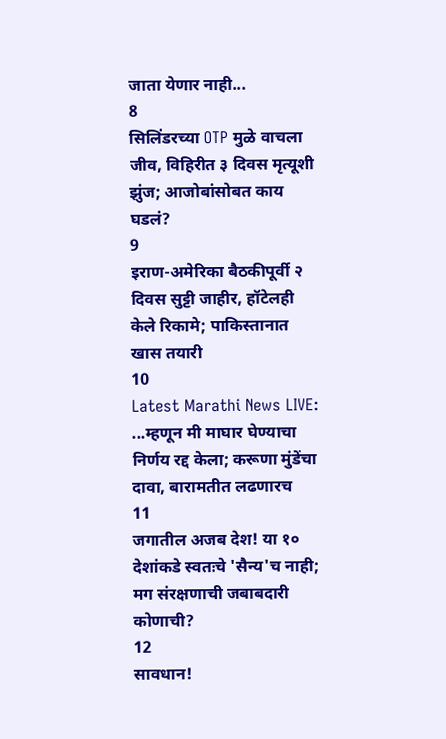जाता येणार नाही...
8
सिलिंडरच्या OTP मुळे वाचला जीव, विहिरीत ३ दिवस मृत्यूशी झुंज; आजोबांसोबत काय घडलं?
9
इराण-अमेरिका बैठकीपूर्वी २ दिवस सुट्टी जाहीर, हॉटेलही केले रिकामे; पाकिस्तानात खास तयारी
10
Latest Marathi News LIVE: ...म्हणून मी माघार घेण्याचा निर्णय रद्द केला; करूणा मुंडेंचा दावा, बारामतीत लढणारच
11
जगातील अजब देश! या १० देशांकडे स्वतःचे 'सैन्य'च नाही; मग संरक्षणाची जबाबदारी कोणाची?
12
सावधान!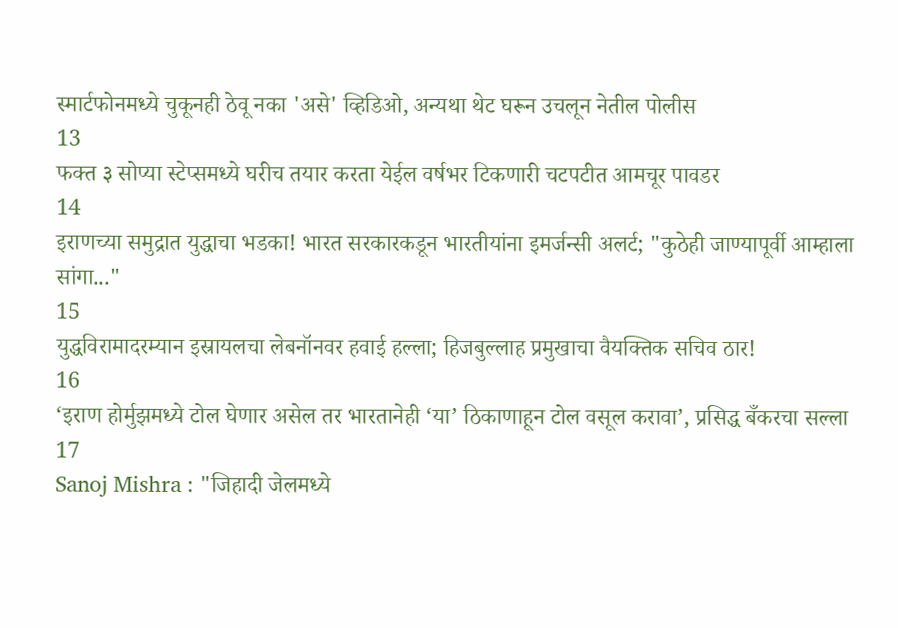स्मार्टफोनमध्ये चुकूनही ठेवू नका 'असे' व्हिडिओ, अन्यथा थेट घरून उचलून नेतील पोलीस
13
फक्त ३ सोप्या स्टेप्समध्ये घरीच तयार करता येईल वर्षभर टिकणारी चटपटीत आमचूर पावडर
14
इराणच्या समुद्रात युद्धाचा भडका! भारत सरकारकडून भारतीयांना इमर्जन्सी अलर्ट; "कुठेही जाण्यापूर्वी आम्हाला सांगा..."
15
युद्धविरामादरम्यान इस्रायलचा लेबनॉनवर हवाई हल्ला; हिजबुल्लाह प्रमुखाचा वैयक्तिक सचिव ठार!
16
‘इराण होर्मुझमध्ये टोल घेणार असेल तर भारतानेही ‘या’ ठिकाणाहून टोल वसूल करावा’, प्रसिद्ध बँकरचा सल्ला
17
Sanoj Mishra : "जिहादी जेलमध्ये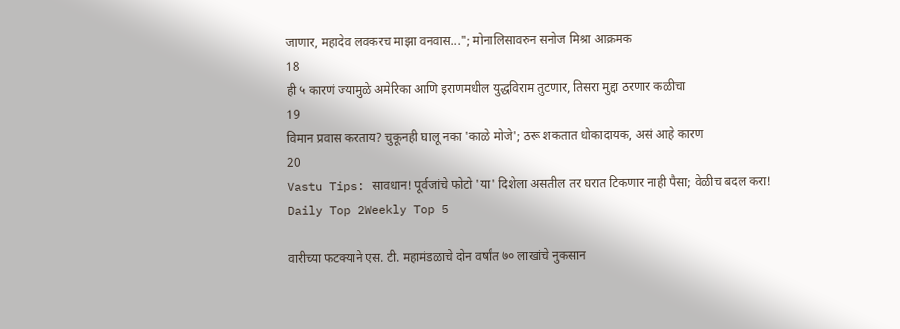जाणार, महादेव लवकरच माझा वनवास..."; मोनालिसावरुन सनोज मिश्रा आक्रमक
18
ही ५ कारणं ज्यामुळे अमेरिका आणि इराणमधील युद्धविराम तुटणार, तिसरा मुद्दा ठरणार कळीचा
19
विमान प्रवास करताय? चुकूनही घालू नका 'काळे मोजे'; ठरू शकतात धोकादायक, असं आहे कारण
20
Vastu Tips: सावधान! पूर्वजांचे फोटो 'या' दिशेला असतील तर घरात टिकणार नाही पैसा; वेळीच बदल करा!
Daily Top 2Weekly Top 5

वारीच्या फटक्याने एस. टी. महामंडळाचे दोन वर्षांत ७० लाखांचे नुकसान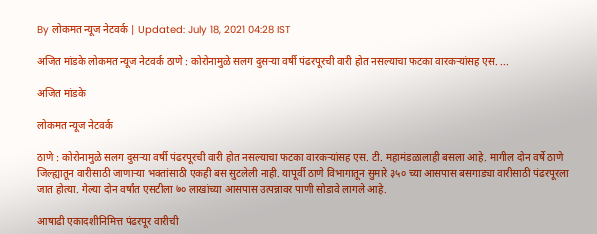By लोकमत न्यूज नेटवर्क | Updated: July 18, 2021 04:28 IST

अजित मांडके लोकमत न्यूज नेटवर्क ठाणे : कोरोनामुळे सलग दुसऱ्या वर्षी पंढरपूरची वारी होत नसल्याचा फटका वारकऱ्यांसह एस. ...

अजित मांडके

लोकमत न्यूज नेटवर्क

ठाणे : कोरोनामुळे सलग दुसऱ्या वर्षी पंढरपूरची वारी होत नसल्याचा फटका वारकऱ्यांसह एस. टी. महामंडळालाही बसला आहे. मागील दोन वर्षे ठाणे जिल्ह्यातून वारीसाठी जाणाऱ्या भक्तांसाठी एकही बस सुटलेली नाही. यापूर्वी ठाणे विभागातून सुमारे ३५० च्या आसपास बसगाड्या वारीसाठी पंढरपूरला जात होत्या. गेल्या दोन वर्षांत एसटीला ७० लाखांच्या आसपास उत्पन्नावर पाणी सोडावे लागले आहे.

आषाढी एकादशीनिमित्त पंढरपूर वारीची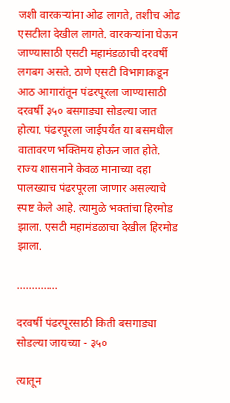जशी वारकऱ्यांना ओढ लागते, तशीच ओढ एसटीला देखील लागते. वारकऱ्यांना घेऊन जाण्यासाठी एसटी महामंडळाची दरवर्षी लगबग असते. ठाणे एसटी विभागाकडून आठ आगारांतून पंढरपूरला जाण्यासाठी दरवर्षी ३५० बसगाड्या सोडल्या जात होत्या. पंढरपूरला जाईपर्यंत या बसमधील वातावरण भक्तिमय होऊन जात होते. राज्य शासनाने केवळ मानाच्या दहा पालख्याच पंढरपूरला जाणार असल्याचे स्पष्ट केले आहे. त्यामुळे भक्तांचा हिरमोड झाला. एसटी महामंडळाचा देखील हिरमोड झाला.

..............

दरवर्षी पंढरपूरसाठी किती बसगाड्या सोडल्या जायच्या - ३५०

त्यातून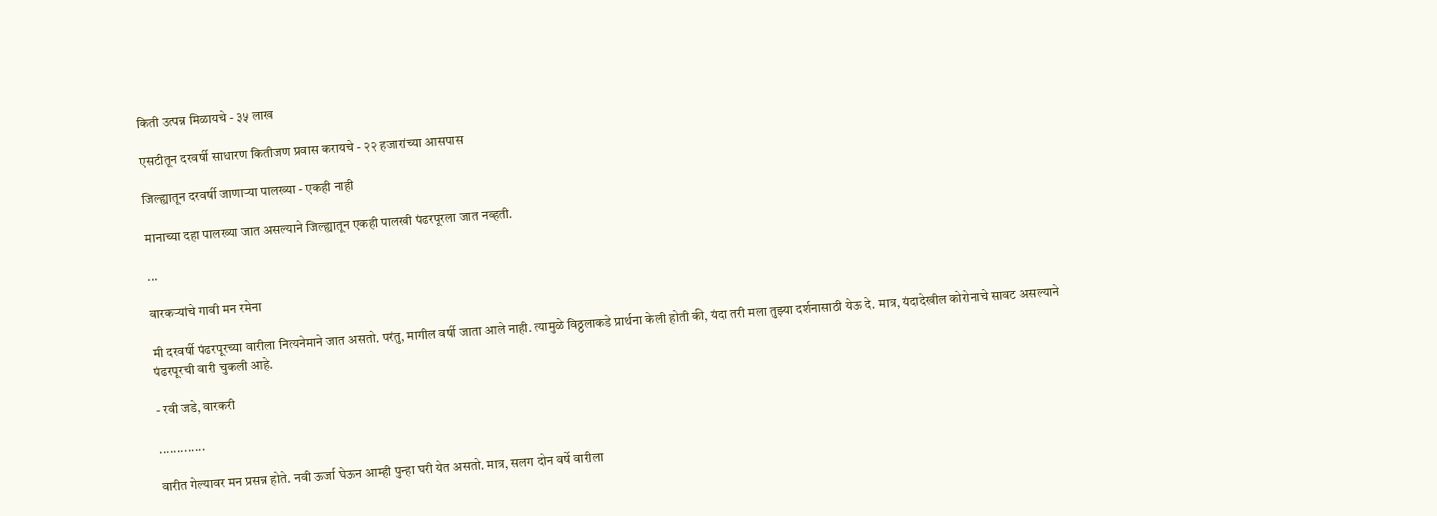किती उत्पन्न मिळायचे - ३५ लाख

एसटीतून दरवर्षी साधारण कितीजण प्रवास करायचे - २२ हजारांच्या आसपास

जिल्ह्यातून दरवर्षी जाणाऱ्या पालख्या - एकही नाही

मानाच्या दहा पालख्या जात असल्याने जिल्ह्यातून एकही पालखी पंढरपूरला जात नव्हती.

...

वारकऱ्यांचे गावी मन रमेना

मी दरवर्षी पंढरपूरच्या वारीला नित्यनेमाने जात असतो. परंतु, मागील वर्षी जाता आले नाही. त्यामुळे विठ्ठलाकडे प्रार्थना केली होती की, यंदा तरी मला तुझ्या दर्शनासाठी येऊ दे. मात्र, यंदादेखील कोरोनाचे सावट असल्याने पंढरपूरची वारी चुकली आहे.

- रवी जडे, वारकरी

.............

वारीत गेल्यावर मन प्रसन्न होते. नवी ऊर्जा घेऊन आम्ही पुन्हा घरी येत असतो. मात्र, सलग दोन वर्षे वारीला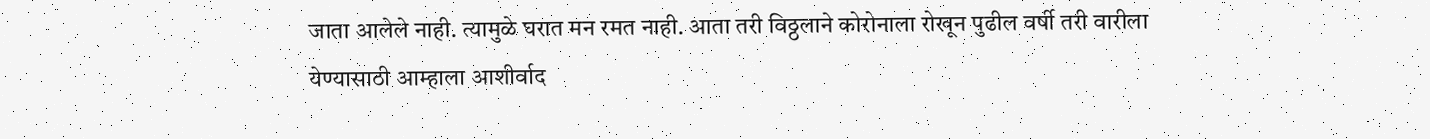जाता आलेले नाही. त्यामुळे घरात मन रमत नाही. आता तरी विठ्ठलाने कोरोनाला रोखून पुढील वर्षी तरी वारीला येण्यासाठी आम्हाला आशीर्वाद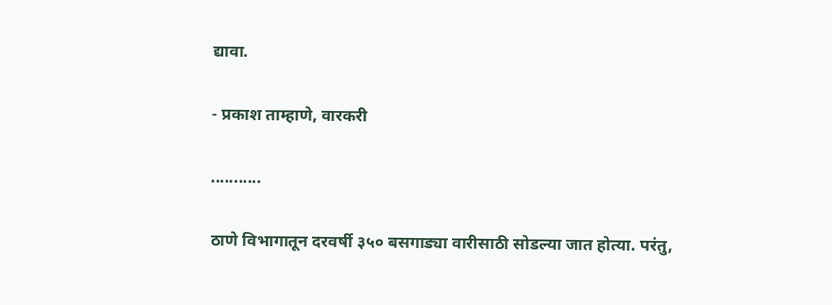द्यावा.

- प्रकाश ताम्हाणे, वारकरी

...........

ठाणे विभागातून दरवर्षी ३५० बसगाड्या वारीसाठी सोडल्या जात होत्या. परंतु,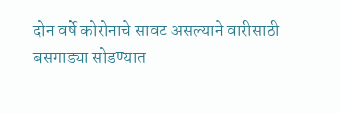दोन वर्षे कोरोनाचे सावट असल्याने वारीसाठी बसगाड्या सोडण्यात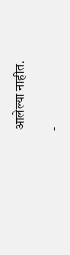आलेल्या नाहीत.

-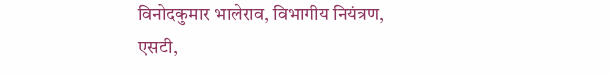विनोदकुमार भालेराव, विभागीय नियंत्रण, एसटी,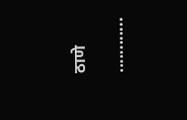ठाणे

............